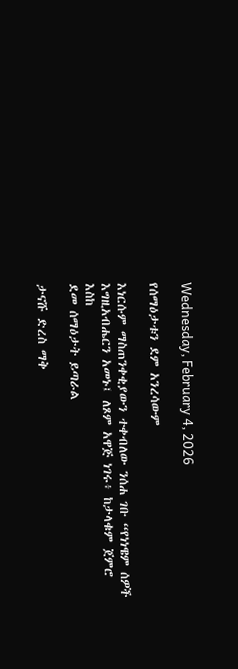Wednesday, February 4, 2026

የሰማዕታቱን ደም አንረሳውም

እነርሱም ማስጠንቀቂያውን ተቀብለው ንሰሐ ገቡ “የነነዌም ሰዎች እግዚአብሔርን አመኑ፤ ለጾም አዋጅ ነገሩ፥ ከታላቁም ጀምሮ እስከ
ደመ ሰማዕታት ይጣራል

ታናሹ ድረስ ማቅ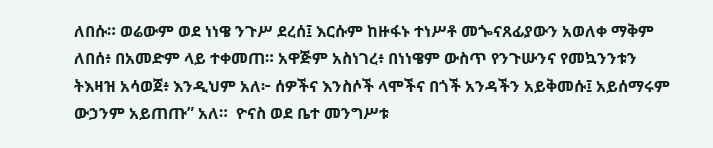ለበሱ። ወሬውም ወደ ነነዌ ንጉሥ ደረሰ፤ እርሱም ከዙፋኑ ተነሥቶ መጐናጸፊያውን አወለቀ ማቅም ለበሰ፥ በአመድም ላይ ተቀመጠ። አዋጅም አስነገረ፥ በነነዌም ውስጥ የንጉሡንና የመኳንንቱን ትእዛዝ አሳወጀ፥ እንዲህም አለ፦ ሰዎችና እንስሶች ላሞችና በጎች አንዳችን አይቅመሱ፤ አይሰማሩም ውኃንም አይጠጡ” አለ።  ዮናስ ወደ ቤተ መንግሥቱ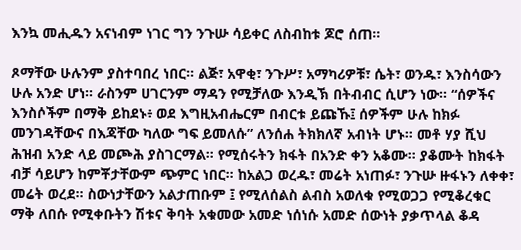እንኳ መሒዱን አናነብም ነገር ግን ንጉሡ ሳይቀር ለስብከቱ ጆሮ ሰጠ።

ጾማቸው ሁሉንም ያስተባበረ ነበር። ልጅ፣ አዋቂ፣ ንጉሥ፣ አማካሪዎቹ፣ ሴት፣ ወንዱ፣ እንስሳውን ሁሉ አንድ ሆነ። ራስንም ሀገርንም ማዳን የሚቻለው እንዲኽ በትብብር ሲሆን ነው። “ሰዎችና እንስሶችም በማቅ ይከደኑ፥ ወደ እግዚአብሔርም በብርቱ ይጩኹ፤ ሰዎችም ሁሉ ከክፉ መንገዳቸውና በእጃቸው ካለው ግፍ ይመለሱ” ለንሰሐ ትክክለኛ አብነት ሆኑ። መቶ ሃያ ሺህ ሕዝብ አንድ ላይ መጮሕ ያስገርማል። የሚሰሩትን ክፋት በአንድ ቀን አቆሙ። ያቆሙት ከክፋት ብቻ ሳይሆን ከምቾታቸውም ጭምር ነበር። ከአልጋ ወረዱ፣ መሬት አነጠፉ፣ ንጉሡ ዙፋኑን ለቀቀ፣ መሬት ወረደ። ስውነታቸውን አልታጠቡም ፤ የሚለሰልስ ልብስ አወለቁ የሚወጋጋ የሚቆረቁር ማቅ ለበሱ የሚቀቡትን ሽቱና ቅባት አቁመው አመድ ነሰነሱ አመድ ሰውነት ያቃጥላል ቆዳ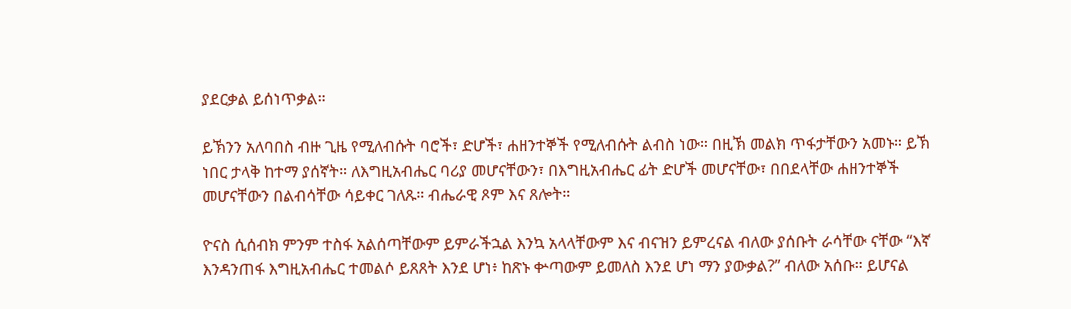ያደርቃል ይሰነጥቃል።

ይኽንን አለባበስ ብዙ ጊዜ የሚለብሱት ባሮች፣ ድሆች፣ ሐዘንተኞች የሚለብሱት ልብስ ነው። በዚኽ መልክ ጥፋታቸውን አመኑ። ይኽ ነበር ታላቅ ከተማ ያሰኛት። ለእግዚአብሔር ባሪያ መሆናቸውን፣ በእግዚአብሔር ፊት ድሆች መሆናቸው፣ በበደላቸው ሐዘንተኞች መሆናቸውን በልብሳቸው ሳይቀር ገለጹ። ብሔራዊ ጾም እና ጸሎት።

ዮናስ ሲሰብክ ምንም ተስፋ አልሰጣቸውም ይምራችኋል እንኳ አላላቸውም እና ብናዝን ይምረናል ብለው ያሰቡት ራሳቸው ናቸው “እኛ እንዳንጠፋ እግዚአብሔር ተመልሶ ይጸጸት እንደ ሆነ፥ ከጽኑ ቍጣውም ይመለስ እንደ ሆነ ማን ያውቃል?” ብለው አሰቡ። ይሆናል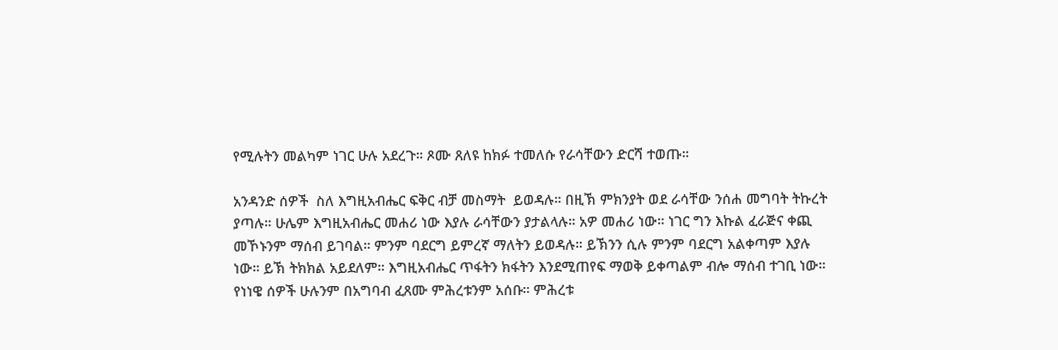የሚሉትን መልካም ነገር ሁሉ አደረጉ። ጾሙ ጸለዩ ከክፉ ተመለሱ የራሳቸውን ድርሻ ተወጡ።

አንዳንድ ሰዎች  ስለ እግዚአብሔር ፍቅር ብቻ መስማት  ይወዳሉ። በዚኽ ምክንያት ወደ ራሳቸው ንሰሐ መግባት ትኩረት ያጣሉ። ሁሌም እግዚአብሔር መሐሪ ነው እያሉ ራሳቸውን ያታልላሉ። አዎ መሐሪ ነው። ነገር ግን እኩል ፈራጅና ቀጪ መኾኑንም ማሰብ ይገባል። ምንም ባደርግ ይምረኛ ማለትን ይወዳሉ። ይኽንን ሲሉ ምንም ባደርግ አልቀጣም እያሉ ነው። ይኽ ትክክል አይደለም። እግዚአብሔር ጥፋትን ክፋትን እንደሚጠየፍ ማወቅ ይቀጣልም ብሎ ማሰብ ተገቢ ነው። የነነዌ ሰዎች ሁሉንም በአግባብ ፈጸሙ ምሕረቱንም አሰቡ። ምሕረቱ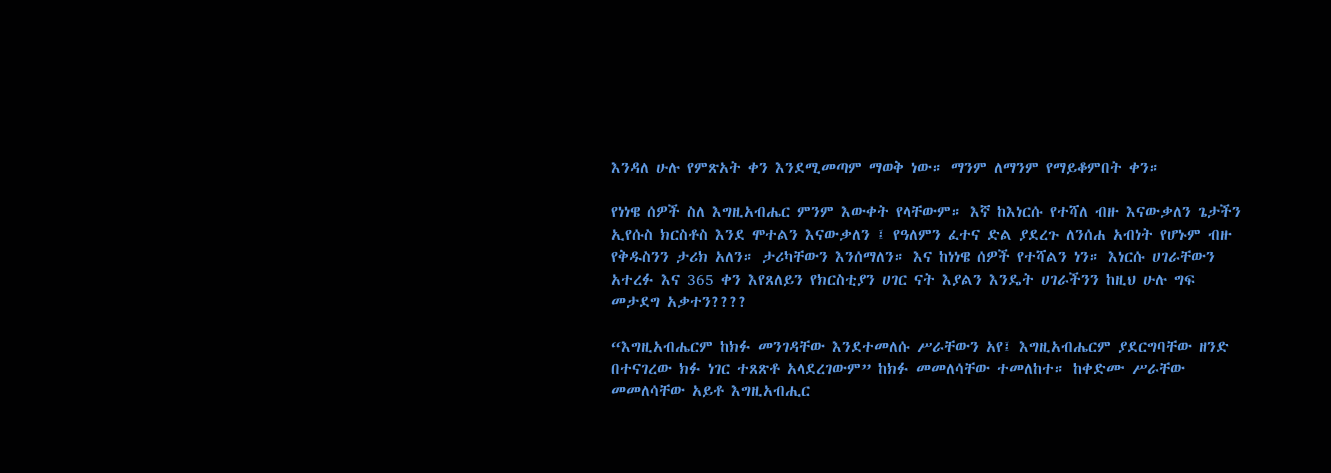እንዳለ ሁሉ የምጽአት ቀን እንደሚመጣም ማወቅ ነው። ማንም ለማንም የማይቆምበት ቀን።

የነነዌ ሰዎች ስለ እግዚአብሔር ምንም እውቀት የላቸውም። እኛ ከእነርሱ የተሻለ ብዙ እናውቃለን ጌታችን ኢየሱስ ክርስቶስ እንደ ሞተልን እናውቃለን ፤ የዓለምን ፈተና ድል ያደረጉ ለንሰሐ አብነት የሆኑም ብዙ የቅዱስንን ታሪክ አለን። ታሪካቸውን እንሰማለን። እና ከነነዌ ሰዎች የተሻልን ነን። እነርሱ ሀገራቸውን አተረፉ እና 365 ቀን እየጸለይን የክርስቲያን ሀገር ናት እያልን እንዴት ሀገራችንን ከዚህ ሁሉ ግፍ መታደግ አቃተን????

“እግዚአብሔርም ከክፉ መንገዳቸው እንደተመለሱ ሥራቸውን አየ፤ እግዚአብሔርም ያደርግባቸው ዘንድ በተናገረው ክፉ ነገር ተጸጽቶ አላደረገውም” ከክፉ መመለሳቸው ተመለከተ። ከቀድሙ ሥራቸው መመለሳቸው አይቶ እግዚአብሒር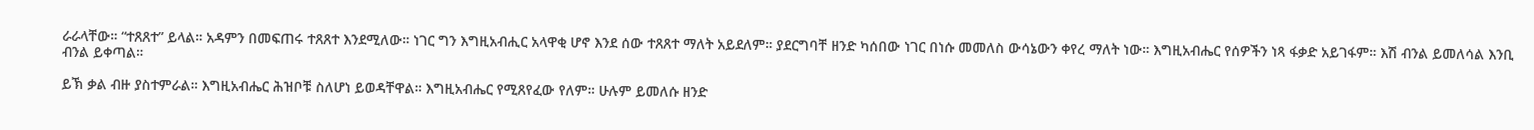ራራላቸው። “ተጸጸተ” ይላል። አዳምን በመፍጠሩ ተጸጸተ እንደሚለው። ነገር ግን እግዚአብሒር አላዋቂ ሆኖ እንደ ሰው ተጸጸተ ማለት አይደለም። ያደርግባቸ ዘንድ ካሰበው ነገር በነሱ መመለስ ውሳኔውን ቀየረ ማለት ነው። እግዚአብሔር የሰዎችን ነጻ ፋቃድ አይገፋም። እሽ ብንል ይመለሳል እንቢ ብንል ይቀጣል።

ይኽ ቃል ብዙ ያስተምራል። እግዚአብሔር ሕዝቦቹ ስለሆነ ይወዳቸዋል። እግዚአብሔር የሚጸየፈው የለም። ሁሉም ይመለሱ ዘንድ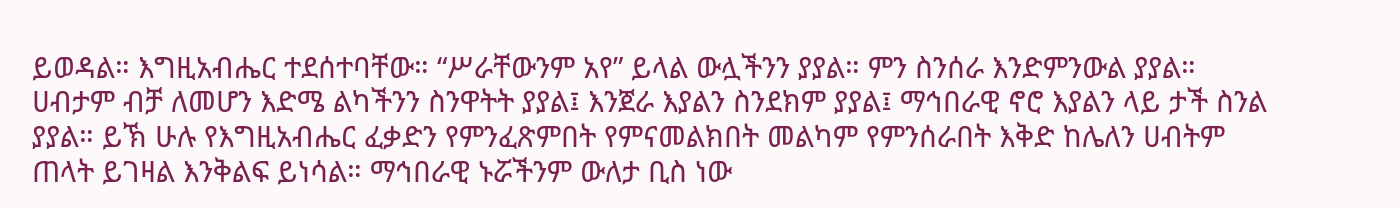ይወዳል። እግዚአብሔር ተደሰተባቸው። “ሥራቸውንም አየ” ይላል ውሏችንን ያያል። ምን ስንሰራ እንድምንውል ያያል። ሀብታም ብቻ ለመሆን እድሜ ልካችንን ስንዋትት ያያል፤ እንጀራ እያልን ስንደክም ያያል፤ ማኅበራዊ ኖሮ እያልን ላይ ታች ስንል ያያል። ይኽ ሁሉ የእግዚአብሔር ፈቃድን የምንፈጽምበት የምናመልክበት መልካም የምንሰራበት እቅድ ከሌለን ሀብትም ጠላት ይገዛል እንቅልፍ ይነሳል። ማኅበራዊ ኑሯችንም ውለታ ቢስ ነው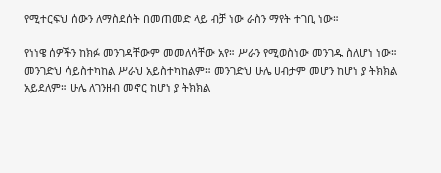የሚተርፍህ ሰውን ለማስደሰት በመጠመድ ላይ ብቻ ነው ራስን ማየት ተገቢ ነው።

የነነዌ ሰዎችን ከክፉ መንገዳቸውም መመለሳቸው አየ። ሥራን የሚወስነው መንገዱ ስለሆነ ነው። መንገድህ ሳይስተካከል ሥራህ አይስተካከልም። መንገድህ ሁሌ ሀብታም መሆን ከሆነ ያ ትክክል አይደለም። ሁሌ ለገንዘብ መኖር ከሆነ ያ ትክክል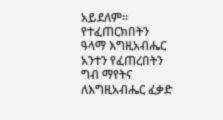አይደለም። የተፈጠርክበትን ዓላማ እግዚአብሔር አንተን የፈጠረበትን ግብ ማየትና ለእግዚአብሔር ፈቃድ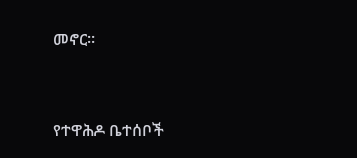መኖር።


የተዋሕዶ ቤተሰቦች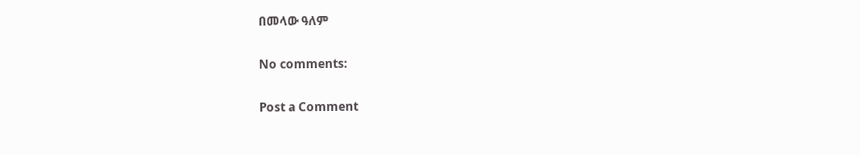በመላው ዓለም

No comments:

Post a Comment